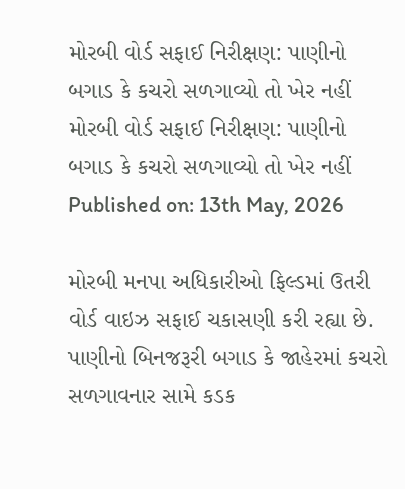મોરબી વોર્ડ સફાઈ નિરીક્ષણ: પાણીનો બગાડ કે કચરો સળગાવ્યો તો ખેર નહીં
મોરબી વોર્ડ સફાઈ નિરીક્ષણ: પાણીનો બગાડ કે કચરો સળગાવ્યો તો ખેર નહીં
Published on: 13th May, 2026

મોરબી મનપા અધિકારીઓ ફિલ્ડમાં ઉતરી વોર્ડ વાઇઝ સફાઈ ચકાસણી કરી રહ્યા છે. પાણીનો બિનજરૂરી બગાડ કે જાહેરમાં કચરો સળગાવનાર સામે કડક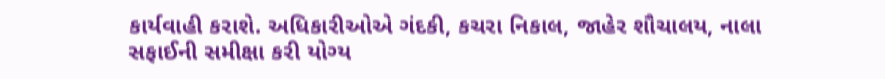કાર્યવાહી કરાશે. અધિકારીઓએ ગંદકી, કચરા નિકાલ, જાહેર શૌચાલય, નાલા સફાઈની સમીક્ષા કરી યોગ્ય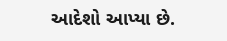આદેશો આપ્યા છે.